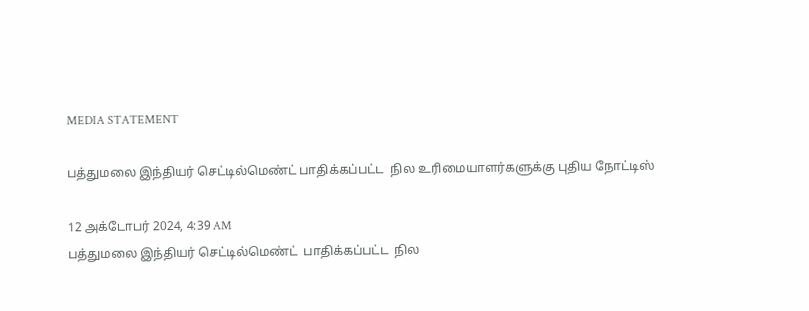MEDIA STATEMENT

பத்துமலை இந்தியர் செட்டில்மெண்ட் பாதிக்கப்பட்ட  நில உரிமையாளர்களுக்கு புதிய நோட்டிஸ்

12 அக்டோபர் 2024, 4:39 AM
பத்துமலை இந்தியர் செட்டில்மெண்ட்  பாதிக்கப்பட்ட  நில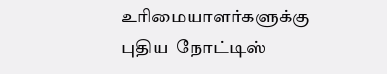உரிமையாளர்களுக்கு   புதிய  நோட்டிஸ்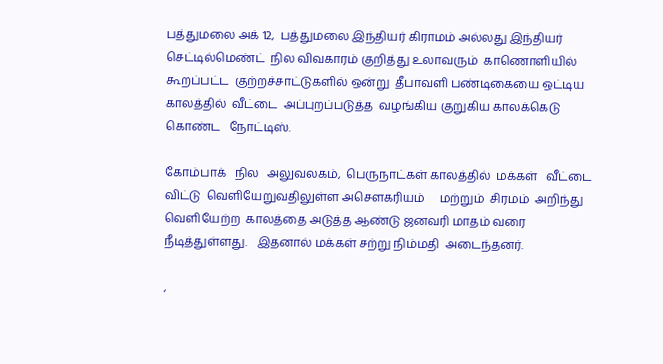பத்துமலை அக் 12,  பத்துமலை இந்தியர் கிராமம் அல்லது இந்தியர் செட்டில்மெண்ட்  நில விவகாரம் குறித்து உலாவரும்  காணொளியில்  கூறப்பட்ட  குற்றச்சாட்டுகளில் ஒன்று  தீபாவளி பண்டிகையை ஒட்டிய காலத்தில்  வீட்டை  அப்புறப்படுத்த  வழங்கிய குறுகிய காலக்கெடு  கொண்ட   நோட்டிஸ்.

கோம்பாக்   நில   அலுவலகம்,  பெருநாட்கள் காலத்தில்  மக்கள்   வீட்டை விட்டு  வெளியேறுவதிலுள்ள அசௌகரியம்     மற்றும்  சிரமம்  அறிந்து வெளியேற்ற  காலத்தை அடுத்த ஆண்டு ஜனவரி மாதம் வரை நீடித்துள்ளது.   இதனால் மக்கள் சற்று நிம்மதி  அடைந்தனர்.

,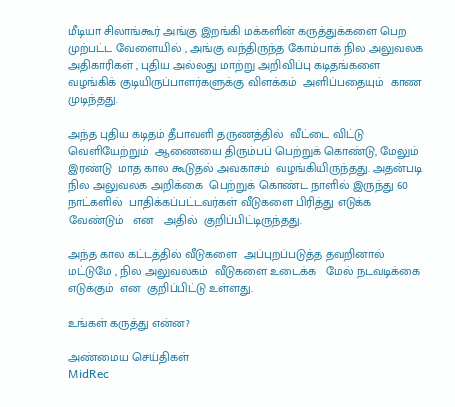மீடியா சிலாங்கூர் அங்கு இறங்கி மக்களின் கருத்துக்களை பெற முற்பட்ட வேளையில் , அங்கு வந்திருந்த கோம்பாக் நில அலுவலக அதிகாரிகள் , புதிய அல்லது மாற்று அறிவிப்பு கடிதங்களை வழங்கிக் குடியிருப்பாளர்களுக்கு விளக்கம்  அளிப்பதையும்  காண முடிந்தது.

அந்த புதிய கடிதம் தீபாவளி தருணத்தில்  வீட்டை விட்டு வெளியேற்றும்  ஆணையை திரும்பப் பெற்றுக் கொண்டு, மேலும்  இரண்டு  மாத கால கூடுதல் அவகாசம்  வழங்கியிருந்தது. அதன்படி  நில அலுவலக அறிக்கை  பெற்றுக் கொண்ட நாளில் இருந்து 60 நாட்களில்  பாதிக்கப்பட்டவர்கள் வீடுகளை பிரித்து எடுக்க வேண்டும்   என   அதில்  குறிப்பிட்டிருந்தது.

அந்த கால கட்டத்தில் வீடுகளை  அப்புறப்படுத்த தவறினால்  மட்டுமே , நில அலுவலகம்  வீடுகளை உடைக்க   மேல் நடவடிக்கை  எடுக்கும்  என  குறிப்பிட்டு உள்ளது.

உங்கள் கருத்து என்ன?

அண்மைய செய்திகள்
MidRec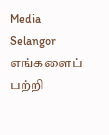Media Selangor
எங்களைப் பற்றி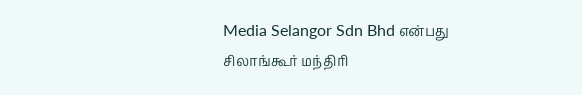Media Selangor Sdn Bhd என்பது சிலாங்கூர் மந்திரி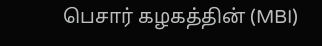பெசார் கழகத்தின் (MBI)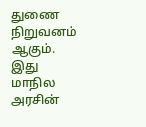துணை நிறுவனம் ஆகும். இது மாநில அரசின்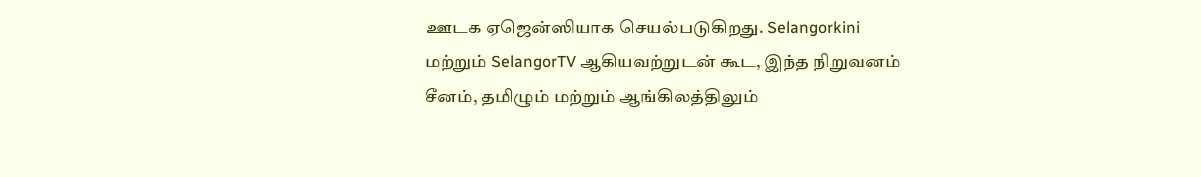ஊடக ஏஜென்ஸியாக செயல்படுகிறது. Selangorkini மற்றும் SelangorTV ஆகியவற்றுடன் கூட, இந்த நிறுவனம் சீனம், தமிழும் மற்றும் ஆங்கிலத்திலும்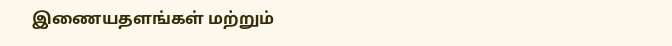இணையதளங்கள் மற்றும்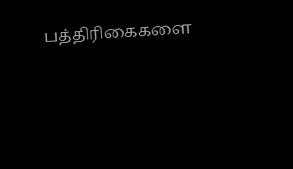பத்திரிகைகளை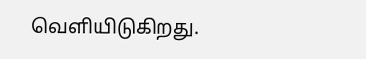வெளியிடுகிறது.